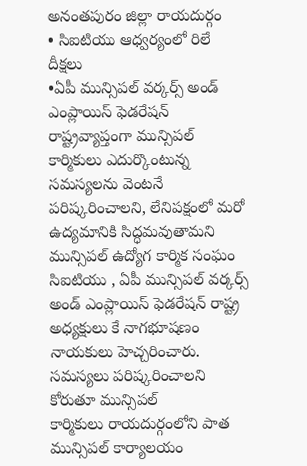అనంతపురం జిల్లా రాయదుర్గం
• సిఐటియు ఆధ్వర్యంలో రిలే దీక్షలు
•ఏపీ మున్సిపల్ వర్కర్స్ అండ్ ఎంప్లాయిస్ ఫెడరేషన్
రాష్ట్రవ్యాప్తంగా మున్సిపల్ కార్మికులు ఎదుర్కొంటున్న సమస్యలను వెంటనే పరిష్కరించాలని, లేనిపక్షంలో మరో ఉద్యమానికి సిద్ధమవుతామని
మున్సిపల్ ఉద్యోగ కార్మిక సంఘం సిఐటియు , ఏపీ మున్సిపల్ వర్కర్స్ అండ్ ఎంప్లాయిస్ ఫెడరేషన్ రాష్ట్ర అధ్యక్షులు కే నాగభూషణం నాయకులు హెచ్చరించారు.
సమస్యలు పరిష్కరించాలని కోరుతూ మున్సిపల్
కార్మికులు రాయదుర్గంలోని పాత మున్సిపల్ కార్యాలయం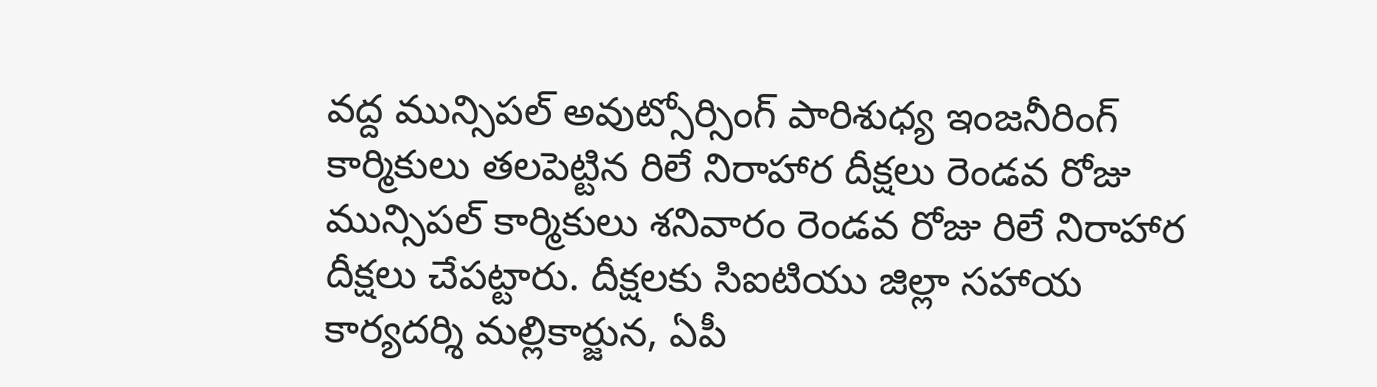వద్ద మున్సిపల్ అవుట్సోర్సింగ్ పారిశుధ్య ఇంజనీరింగ్ కార్మికులు తలపెట్టిన రిలే నిరాహార దీక్షలు రెండవ రోజు మున్సిపల్ కార్మికులు శనివారం రెండవ రోజు రిలే నిరాహార దీక్షలు చేపట్టారు. దీక్షలకు సిఐటియు జిల్లా సహాయ కార్యదర్శి మల్లికార్జున, ఏపీ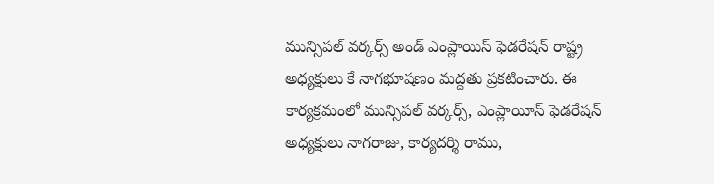మున్సిపల్ వర్కర్స్ అండ్ ఎంప్లాయిస్ ఫెడరేషన్ రాష్ట్ర అధ్యక్షులు కే నాగభూషణం మద్దతు ప్రకటించారు. ఈ కార్యక్రమంలో మున్సిపల్ వర్కర్స్, ఎంప్లాయీస్ ఫెడరేషన్ అధ్యక్షులు నాగరాజు, కార్యదర్శి రాము,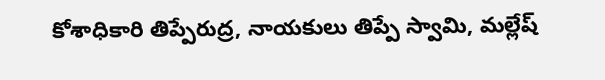కోశాధికారి తిప్పేరుద్ర, నాయకులు తిప్పే స్వామి, మల్లేష్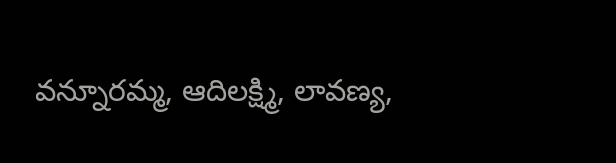వన్నూరమ్మ, ఆదిలక్ష్మి, లావణ్య,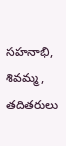సహనాభి, శివమ్మ, తదితరులు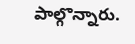పాల్గొన్నారు.